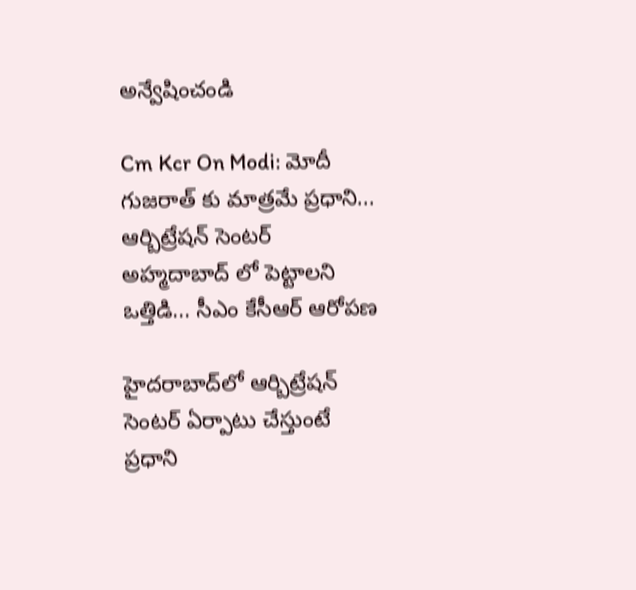అన్వేషించండి

Cm Kcr On Modi: మోదీ గుజరాత్ కు మాత్రమే ప్రధాని... ఆర్బిట్రేషన్ సెంటర్ అహ్మదాబాద్ లో పెట్టాలని ఒత్తిడి... సీఎం కేసీఆర్ ఆరోపణ

హైద‌రాబాద్‌లో ఆర్బిట్రేష‌న్ సెంట‌ర్ ఏర్పాటు చేస్తుంటే ప్రధాని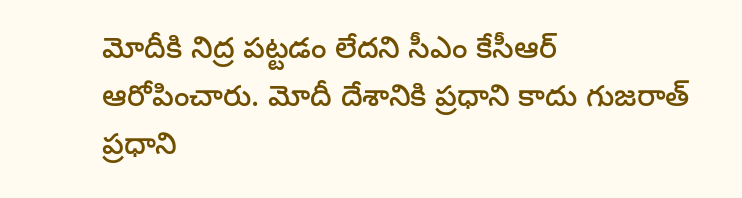మోదీకి నిద్ర ప‌ట్టడం లేద‌ని సీఎం కేసీఆర్ ఆరోపించారు. మోదీ దేశానికి ప్రధాని కాదు గుజరాత్ ప్రధాని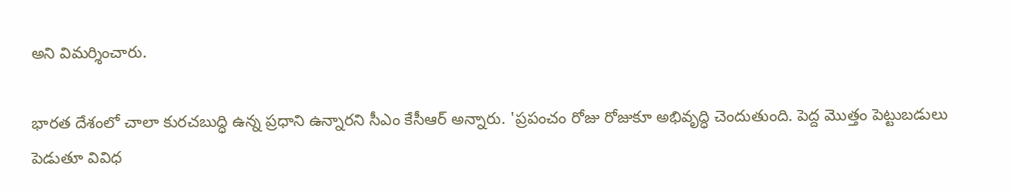అని విమర్శించారు.

భారత దేశంలో చాలా కురచబుద్ధి ఉన్న ప్రధాని ఉన్నారని సీఎం కేసీఆర్ అన్నారు. 'ప్రపంచం రోజు రోజుకూ అభివృద్ధి చెందుతుంది. పెద్ద మొత్తం పెట్టుబడులు పెడుతూ వివిధ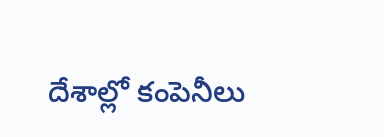దేశాల్లో కంపెనీలు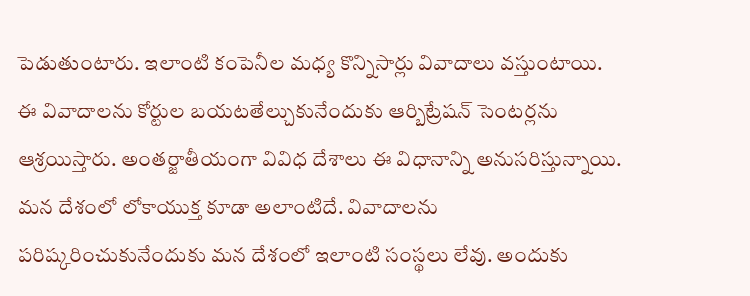పెడుతుంటారు. ఇలాంటి కంపెనీల మధ్య కొన్నిసార్లు వివాదాలు వస్తుంటాయి. ఈ వివాదాలను కోర్టుల బయటతేల్చుకునేందుకు ఆర్బిట్రేషన్ సెంటర్లను ఆశ్రయిస్తారు. అంతర్జాతీయంగా వివిధ దేశాలు ఈ విధానాన్ని అనుసరిస్తున్నాయి. మన దేశంలో లోకాయుక్త కూడా అలాంటిదే. వివాదాలను పరిష్కరించుకునేందుకు మన దేశంలో ఇలాంటి సంస్థలు లేవు. అందుకు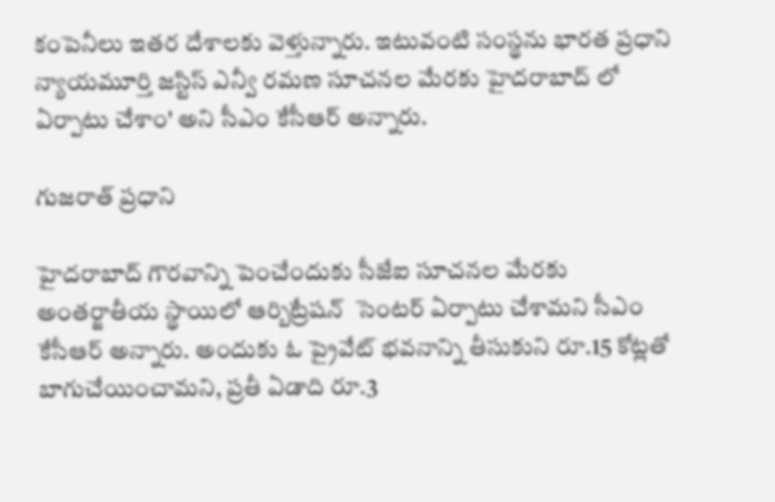కంపెనీలు ఇతర దేశాలకు వెళ్తున్నారు. ఇటువంటి సంస్థను భారత ప్రధాని న్యాయమూర్తి జస్టిస్ ఎన్వీ రమణ సూచనల మేరకు హైదరాబాద్ లో ఏర్పాటు చేశాం' అని సీఎం కేసీఆర్ అన్నారు.

గుజరాత్ ప్రధాని

హైదరాబాద్ గౌరవాన్ని పెంచేందుకు సీజేఐ సూచనల మేరకు అంతర్జాతీయ స్థాయిలో ఆర్బిట్రేషన్  సెంటర్ ఏర్పాటు చేశామని సీఎం కేసీఆర్ అన్నారు. అందుకు ఓ ప్రైవేట్ భవనాన్ని తీసుకుని రూ.15 కోట్లతో బాగుచేయించామని, ప్రతీ ఏడాది రూ.3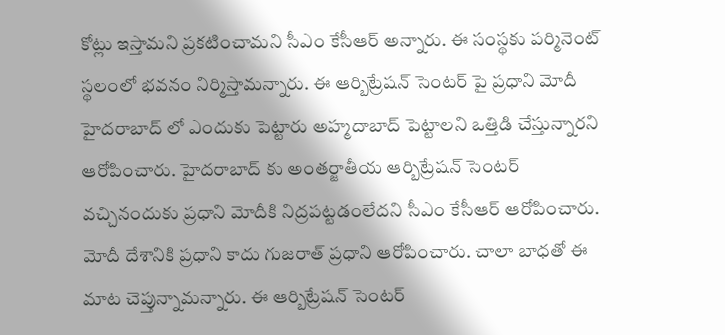కోట్లు ఇస్తామని ప్రకటించామని సీఎం కేసీఆర్ అన్నారు. ఈ సంస్థకు పర్మినెంట్ స్థలంలో భవనం నిర్మిస్తామన్నారు. ఈ ఆర్బిట్రేషన్ సెంటర్ పై ప్రధాని మోదీ హైదరాబాద్ లో ఎందుకు పెట్టారు అహ్మదాబాద్ పెట్టాలని ఒత్తిడి చేస్తున్నారని ఆరోపించారు. హైదరాబాద్ కు అంతర్జాతీయ ఆర్బిట్రేషన్ సెంటర్ వచ్చినందుకు ప్రధాని మోదీకి నిద్రపట్టడంలేదని సీఎం కేసీఆర్ ఆరోపించారు. మోదీ దేశానికి ప్రధాని కాదు గుజరాత్ ప్రధాని ఆరోపించారు. చాలా బాధతో ఈ మాట చెప్తున్నామన్నారు. ఈ ఆర్బిట్రేషన్ సెంటర్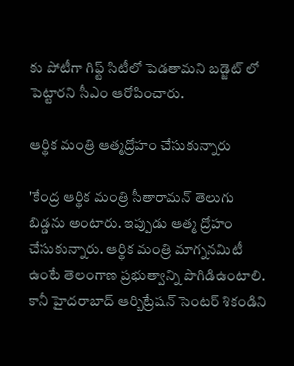కు పోటీగా గిఫ్ట్ సిటీలో పెడతామని బడ్జెట్ లో పెట్టారని సీఎం ఆరోపించారు.

ఆర్థిక మంత్రి ఆత్మద్రోహం చేసుకున్నారు

'కేంద్ర ఆర్థిక మంత్రి సీతారామన్ తెలుగు బిడ్డను అంటారు. ఇప్పుడు ఆత్మ ద్రోహం చేసుకున్నారు. ఆర్థిక మంత్రి మాగ్ననమిటీ ఉంటే తెలంగాణ ప్రభుత్వాన్ని పొగిడిఉంటాలి. కానీ హైదరాబాద్ ఆర్బిట్రేషన్ సెంటర్ శికండిని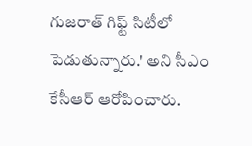గుజరాత్ గిఫ్ట్ సిటీలో పెడుతున్నారు.' అని సీఎం కేసీఆర్ ఆరోపించారు.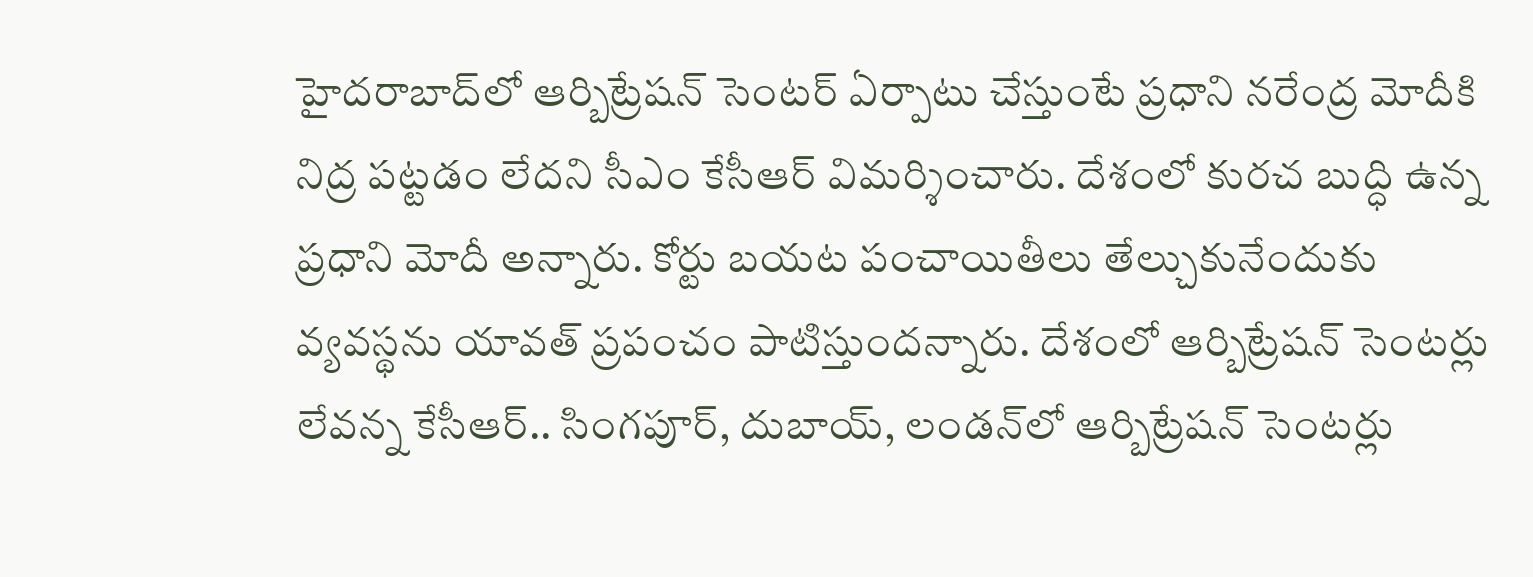హైద‌రాబాద్‌లో ఆర్బిట్రేష‌న్ సెంట‌ర్ ఏర్పాటు చేస్తుంటే ప్రధాని న‌రేంద్ర మోదీకి నిద్ర ప‌ట్టడం లేద‌ని సీఎం కేసీఆర్ విమర్శించారు. దేశంలో కుర‌చ బుద్ధి ఉన్న ప్రధాని మోదీ అన్నారు. కోర్టు బ‌య‌ట పంచాయితీలు తేల్చుకునేందుకు వ్యవ‌స్థను యావ‌త్ ప్రపంచం పాటిస్తుందన్నారు. దేశంలో ఆర్బిట్రేష‌న్ సెంట‌ర్లు లేవన్న కేసీఆర్.. సింగ‌పూర్‌, దుబాయ్‌, లండ‌న్‌లో ఆర్బిట్రేష‌న్ సెంట‌ర్లు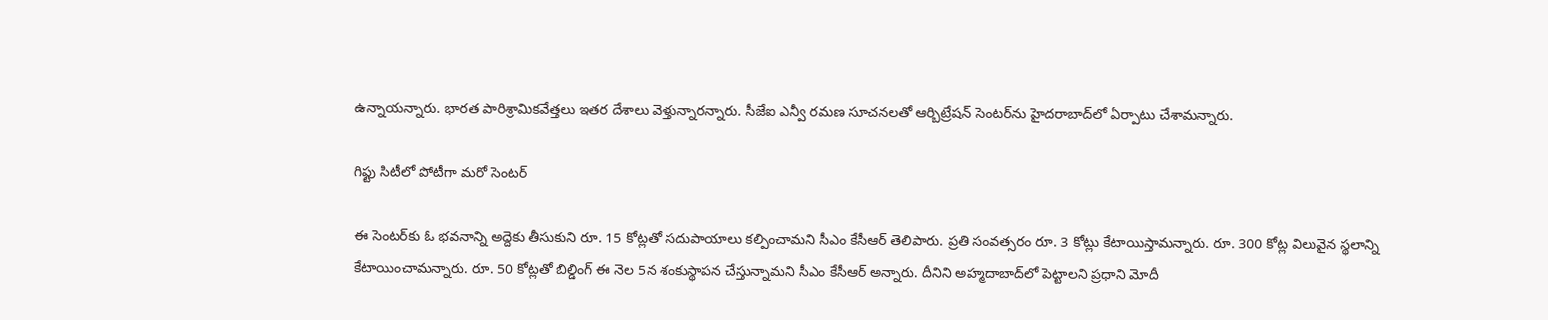ఉన్నాయన్నారు. భారత పారిశ్రామిక‌వేత్తలు ఇతర దేశాలు వెళ్తున్నారన్నారు. సీజేఐ ఎన్వీ ర‌మ‌ణ‌ సూచనలతో ఆర్బిట్రేష‌న్ సెంట‌ర్‌ను హైద‌రాబాద్‌లో ఏర్పాటు చేశామన్నారు.

గిఫ్టు సిటీలో పోటీగా మరో సెంటర్

ఈ సెంట‌ర్‌కు ఓ భ‌వ‌నాన్ని అద్దెకు తీసుకుని రూ. 15 కోట్లతో స‌దుపాయాలు క‌ల్పించామని సీఎం కేసీఆర్ తెలిపారు. ప్రతి సంవ‌త్సరం రూ. 3 కోట్లు కేటాయిస్తామన్నారు. రూ. 300 కోట్ల విలువైన స్థలాన్ని కేటాయించామన్నారు. రూ. 50 కోట్లతో బిల్డింగ్ ఈ నెల 5న శంకుస్థాప‌న చేస్తున్నామని సీఎం కేసీఆర్ అన్నారు. దీనిని అహ్మదాబాద్‌లో పెట్టాల‌ని ప్రధాని మోదీ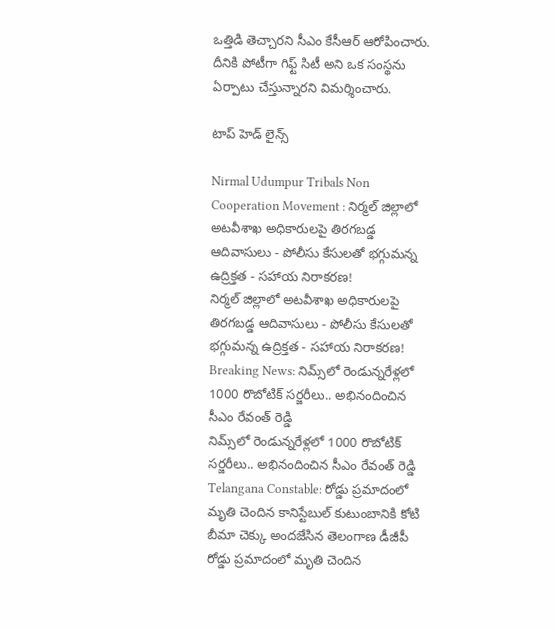ఒత్తిడి తెచ్చారని సీఎం కేసీఆర్ ఆరోపించారు. దీనికి పోటీగా గిఫ్ట్ సిటీ అని ఒక సంస్థను ఏర్పాటు చేస్తున్నారని విమర్శించారు.

టాప్ హెడ్ లైన్స్

Nirmal Udumpur Tribals Non Cooperation Movement : నిర్మల్ జిల్లాలో అటవీశాఖ అధికారులపై తిరగబడ్డ ఆదివాసులు - పోలీసు కేసులతో భగ్గుమన్న ఉద్రిక్తత - సహాయ నిరాకరణ!
నిర్మల్ జిల్లాలో అటవీశాఖ అధికారులపై తిరగబడ్డ ఆదివాసులు - పోలీసు కేసులతో భగ్గుమన్న ఉద్రిక్తత - సహాయ నిరాకరణ!
Breaking News: నిమ్స్‌లో రెండున్నరేళ్లలో 1000 రొబోటిక్ సర్జరీలు.. అభినందించిన సీఎం రేవంత్ రెడ్డి
నిమ్స్‌లో రెండున్నరేళ్లలో 1000 రొబోటిక్ సర్జరీలు.. అభినందించిన సీఎం రేవంత్ రెడ్డి
Telangana Constable: రోడ్డు ప్రమాదంలో మృతి చెందిన కానిస్టేబుల్‌ కుటుంబానికి కోటి బీమా చెక్కు అందజేసిన తెలంగాణ డీజీపీ
రోడ్డు ప్రమాదంలో మృతి చెందిన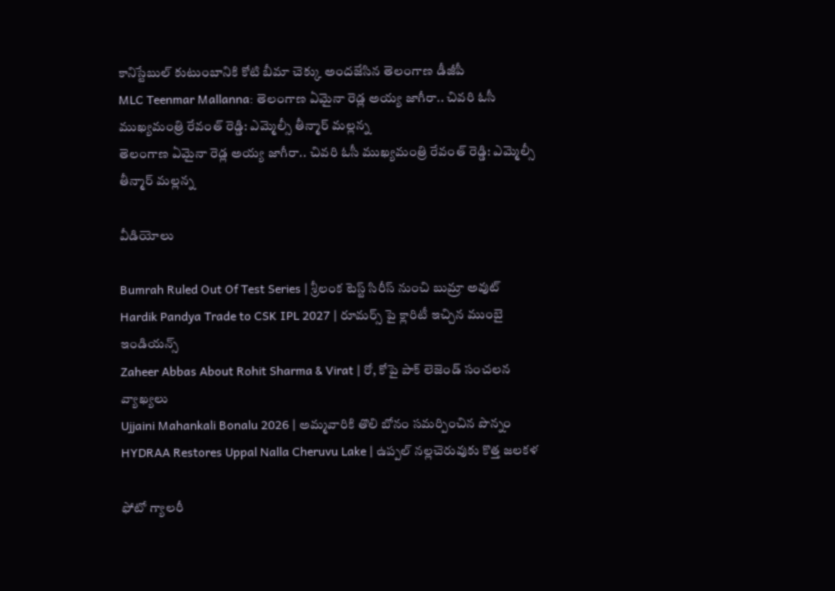కానిస్టేబుల్‌ కుటుంబానికి కోటి బీమా చెక్కు అందజేసిన తెలంగాణ డీజీపీ
MLC Teenmar Mallanna: తెలంగాణ ఏమైనా రెడ్ల అయ్య జాగీరా.. చివరి ఓసీ ముఖ్యమంత్రి రేవంత్ రెడ్డి: ఎమ్మెల్సీ తీన్మార్ మల్లన్న
తెలంగాణ ఏమైనా రెడ్ల అయ్య జాగీరా.. చివరి ఓసీ ముఖ్యమంత్రి రేవంత్ రెడ్డి: ఎమ్మెల్సీ తీన్మార్ మల్లన్న

వీడియోలు

Bumrah Ruled Out Of Test Series | శ్రీలంక టెస్ట్ సిరీస్‌ నుంచి బుమ్రా అవుట్
Hardik Pandya Trade to CSK IPL 2027 | రూమర్స్ పై క్లారిటీ ఇచ్చిన ముంబై ఇండియన్స్
Zaheer Abbas About Rohit Sharma & Virat | రో, కోపై పాక్ లెజెండ్ సంచలన వ్యాఖ్యలు
Ujjaini Mahankali Bonalu 2026 | అమ్మవారికి తొలి బోనం సమర్పించిన పొన్నం
HYDRAA Restores Uppal Nalla Cheruvu Lake | ఉప్పల్ నల్లచెరువుకు కొత్త జలకళ

ఫోటో గ్యాలరీ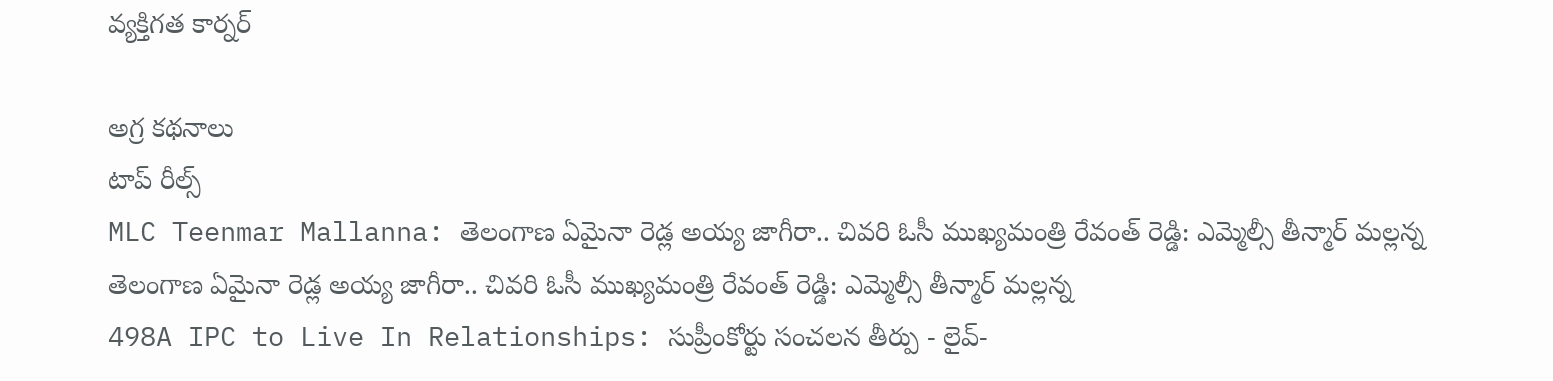వ్యక్తిగత కార్నర్

అగ్ర కథనాలు
టాప్ రీల్స్
MLC Teenmar Mallanna: తెలంగాణ ఏమైనా రెడ్ల అయ్య జాగీరా.. చివరి ఓసీ ముఖ్యమంత్రి రేవంత్ రెడ్డి: ఎమ్మెల్సీ తీన్మార్ మల్లన్న
తెలంగాణ ఏమైనా రెడ్ల అయ్య జాగీరా.. చివరి ఓసీ ముఖ్యమంత్రి రేవంత్ రెడ్డి: ఎమ్మెల్సీ తీన్మార్ మల్లన్న
498A IPC to Live In Relationships: సుప్రీంకోర్టు సంచలన తీర్పు - లైవ్-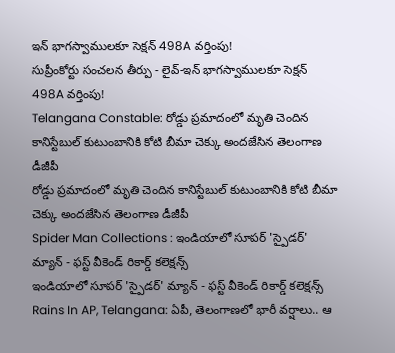ఇన్ భాగస్వాములకూ సెక్షన్ 498A వర్తింపు!
సుప్రీంకోర్టు సంచలన తీర్పు - లైవ్-ఇన్ భాగస్వాములకూ సెక్షన్ 498A వర్తింపు!
Telangana Constable: రోడ్డు ప్రమాదంలో మృతి చెందిన కానిస్టేబుల్‌ కుటుంబానికి కోటి బీమా చెక్కు అందజేసిన తెలంగాణ డీజీపీ
రోడ్డు ప్రమాదంలో మృతి చెందిన కానిస్టేబుల్‌ కుటుంబానికి కోటి బీమా చెక్కు అందజేసిన తెలంగాణ డీజీపీ
Spider Man Collections : ఇండియాలో సూపర్ 'స్పైడర్' మ్యాన్ - ఫస్ట్ వీకెండ్ రికార్డ్ కలెక్షన్స్
ఇండియాలో సూపర్ 'స్పైడర్' మ్యాన్ - ఫస్ట్ వీకెండ్ రికార్డ్ కలెక్షన్స్
Rains In AP, Telangana: ఏపీ, తెలంగాణలో భారీ వర్షాలు.. ఆ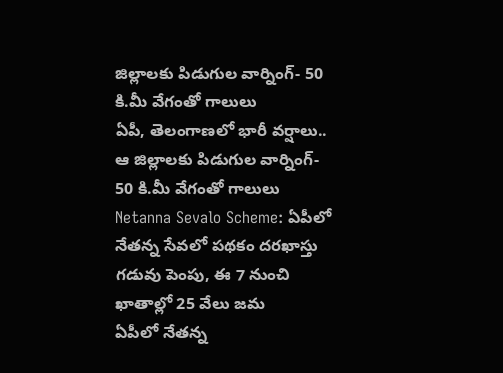జిల్లాలకు పిడుగుల వార్నింగ్- 50 కి.మీ వేగంతో గాలులు
ఏపీ, తెలంగాణలో భారీ వర్షాలు.. ఆ జిల్లాలకు పిడుగుల వార్నింగ్- 50 కి.మీ వేగంతో గాలులు
Netanna Sevalo Scheme: ఏపీలో నేతన్న సేవలో పథకం దరఖాస్తు గడువు పెంపు, ఈ 7 నుంచి ఖాతాల్లో 25 వేలు జమ
ఏపీలో నేతన్న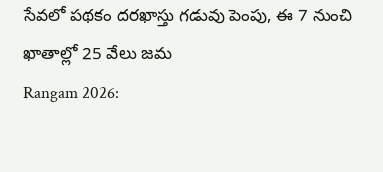సేవలో పథకం దరఖాస్తు గడువు పెంపు, ఈ 7 నుంచి ఖాతాల్లో 25 వేలు జమ
Rangam 2026: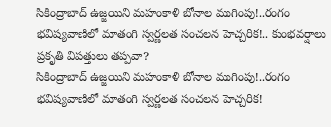సికింద్రాబాద్‌ ఉజ్జయిని మహంకాళి బోనాల ముగింపు!..రంగం భవిష్యవాణిలో మాతంగి స్వర్ణలత సంచలన హెచ్చరిక!.. కుంభవర్షాలు ప్రకృతి విపత్తులు తప్పవా?
సికింద్రాబాద్‌ ఉజ్జయిని మహంకాళి బోనాల ముగింపు!..రంగం భవిష్యవాణిలో మాతంగి స్వర్ణలత సంచలన హెచ్చరిక!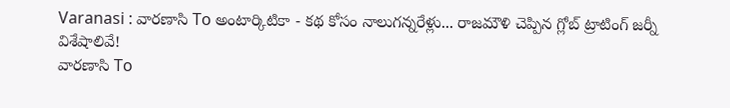Varanasi : వారణాసి To అంటార్కిటికా - కథ కోసం నాలుగన్నరేళ్లు... రాజమౌళి చెప్పిన గ్లోబ్ ట్రాటింగ్ జర్నీ విశేషాలివే!
వారణాసి To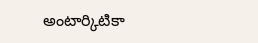అంటార్కిటికా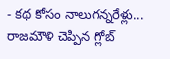- కథ కోసం నాలుగన్నరేళ్లు... రాజమౌళి చెప్పిన గ్లోబ్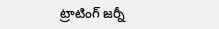ట్రాటింగ్ జర్నీ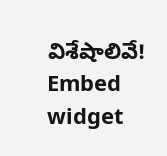విశేషాలివే!
Embed widget